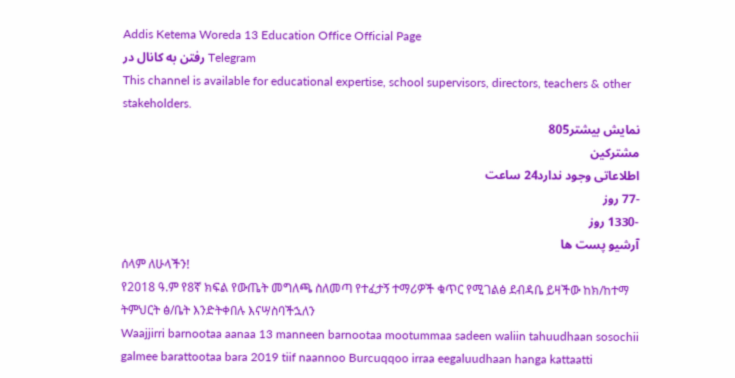Addis Ketema Woreda 13 Education Office Official Page
رفتن به کانال در Telegram
This channel is available for educational expertise, school supervisors, directors, teachers & other stakeholders.
نمایش بیشتر805
مشترکین
اطلاعاتی وجود ندارد24 ساعت
-77 روز
-1330 روز
آرشیو پست ها
ሰላም ለሁላችን!
የ2018 ዓ.ም የ8ኛ ክፍል የውጤት መግለጫ ስለመጣ የተፈታኝ ተማሪዎች ቁጥር የሚገልፅ ደብዳቤ ይዛችው ከክ/ከተማ ትምህርት ፅ/ቤት እንድትቀበሉ እናሣስባችኋለን
Waajjirri barnootaa aanaa 13 manneen barnootaa mootummaa sadeen waliin tahuudhaan sosochii galmee barattootaa bara 2019 tiif naannoo Burcuqqoo irraa eegaluudhaan hanga kattaatti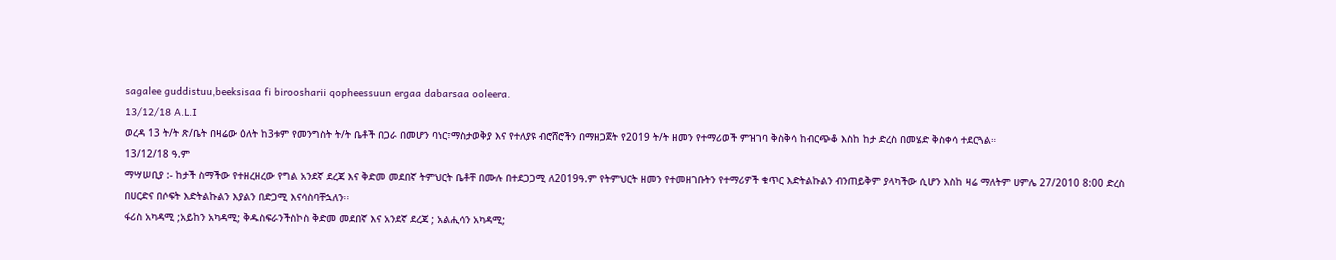sagalee guddistuu,beeksisaa fi biroosharii qopheessuun ergaa dabarsaa ooleera.
13/12/18 A.L.I
ወረዳ 13 ት/ት ጽ/ቤት በዛሬው ዕለት ከ3ቱም የመንግስት ት/ት ቤቶች በጋራ በመሆን ባነር፣ማስታወቅያ እና የተለያዩ ብሮሸሮችን በማዘጋጀት የ2019 ት/ት ዘመን የተማሪወች ምዝገባ ቅስቅሳ ከብርጭቆ እስከ ከታ ድረስ በመሄድ ቅስቀሳ ተደርጓል።
13/12/18 ዓ.ም
ማሣሠቢያ :- ከታች ስማችው የተዘረዘረው የግል አንደኛ ደረጃ እና ቅድመ መደበኛ ትምህርት ቤቶቸ በሙሉ በተደጋጋሚ ለ2019ዓ.ም የትምህርት ዘመን የተመዘገቡትን የተማሪዎች ቁጥር እድትልኩልን ብንጠይቅም ያላካችው ሲሆን እስከ ዛሬ ማለትም ሀምሌ 27/2010 8:00 ድረስ በሀርድና በሶፍት እድትልኩልን እያልን በድጋሚ እናሳስባቸኋለን፡፡
ፋሪስ አካዳሚ ;አይከን አካዳሚ; ቅዱስፍራንችስኮስ ቅድመ መደበኛ እና አንደኛ ደረጃ ; አልሒሳን አካዳሚ;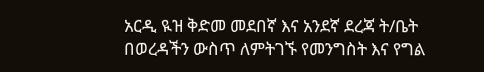አርዲ ዪዝ ቅድመ መደበኛ እና አንደኛ ደረጃ ት/ቤት
በወረዳችን ውስጥ ለምትገኙ የመንግስት እና የግል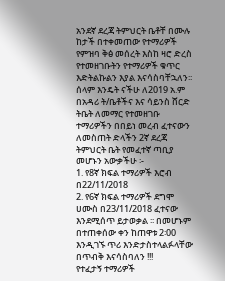አንደኛ ደረጃ ትምህርት ቤቶቸ በሙሉ ከታች በተቀመጠው የተማሪዎች የምዝባ ቅፅ መሰረት እስከ ዛሮ ድረስ የተመዘገቡትን የተማሪዎች ቁጥር እድትልኩልን እያል እናሳስባቸኋለን፡፡
ሰላም እንዴት ናችሁ ለ2019 አ.ም በአዳሪ ት/ቤቶችና እና ሳይንስ ሸርድ ትቤት ለመማር የተመዘገቡ ተማሪዎችን በበይነ መረብ ፈተናውን ለመስጠት ድላችን 2ኛ ደረጃ ትምህርት ቤት የመፈተኛ ጣቢያ መሆኑን አውቃችሁ ፡-
1. የ8ኛ ክፍል ተማሪዎች እሮብ በ22/11/2018
2. የ6ኛ ክፍል ተማሪዎች ደግሞ ሀሙስ በ23/11/2018 ፈተናው እንደሚሰጥ ይታወቃል ፡፡ በመሆኑም በተጠቀሰው ቀን ከጠዋቱ 2፡00 እንዲገኙ ጥሪ እንድታስተላልፉላቸው በጥብቅ እናሳስባለን !!!
የተፈታኝ ተማሪዎች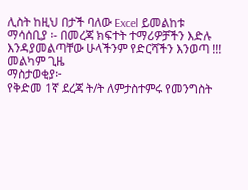ሊስት ከዚህ በታች ባለው Excel ይመልከቱ
ማሳሰቢያ ፡- በመረጃ ክፍተት ተማሪዎቻችን እድሉ እንዳያመልጣቸው ሁላችንም የድርሻችን እንወጣ !!!
መልካም ጊዜ
ማስታወቂያ፦
የቅድመ 1ኛ ደረጃ ት/ት ለምታስተምሩ የመንግስት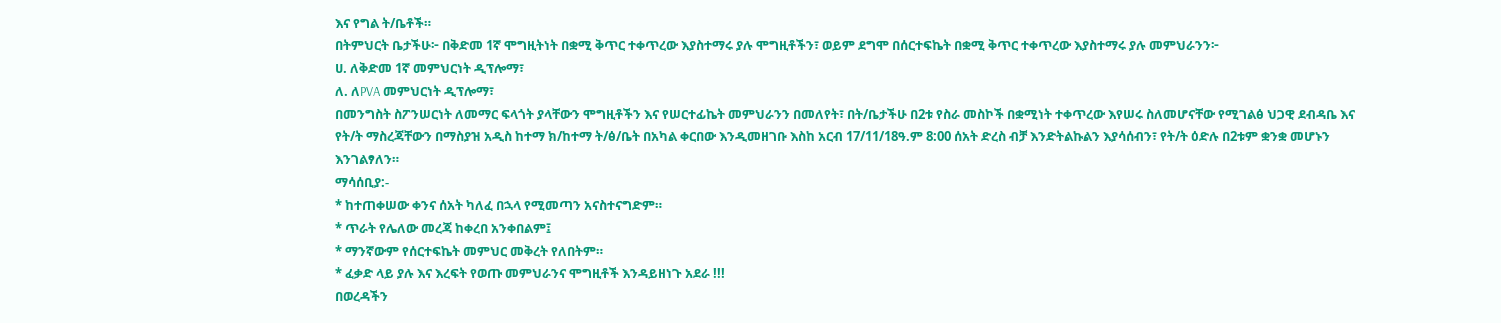እና የግል ት/ቤቶች።
በትምህርት ቤታችሁ፦ በቅድመ 1ኛ ሞግዚትነት በቋሚ ቅጥር ተቀጥረው እያስተማሩ ያሉ ሞግዚቶችን፣ ወይም ደግሞ በሰርተፍኬት በቋሚ ቅጥር ተቀጥረው እያስተማሩ ያሉ መምህራንን፦
ሀ. ለቅድመ 1ኛ መምህርነት ዲፕሎማ፣
ለ. ለPVA መምህርነት ዲፕሎማ፣
በመንግስት ስፖንሠርነት ለመማር ፍላጎት ያላቸውን ሞግዚቶችን እና የሠርተፊኬት መምህራንን በመለየት፣ በት/ቤታችሁ በ2ቱ የስራ መስኮች በቋሚነት ተቀጥረው እየሠሩ ስለመሆናቸው የሚገልፅ ህጋዊ ደብዳቤ እና የት/ት ማስረጃቸውን በማስያዝ አዲስ ከተማ ክ/ከተማ ት/ፅ/ቤት በአካል ቀርበው እንዲመዘገቡ እስከ አርብ 17/11/18ዓ.ም 8:00 ሰአት ድረስ ብቻ እንድትልኩልን እያሳሰብን፣ የት/ት ዕድሉ በ2ቱም ቋንቋ መሆኑን እንገልፃለን።
ማሳሰቢያ:-
* ከተጠቀሠው ቀንና ሰአት ካለፈ በኋላ የሚመጣን አናስተናግድም።
* ጥራት የሌለው መረጃ ከቀረበ አንቀበልም፤
* ማንኛውም የሰርተፍኬት መምህር መቅረት የለበትም።
* ፈቃድ ላይ ያሉ እና እረፍት የወጡ መምህራንና ሞግዚቶች እንዳይዘነጉ አደራ !!!
በወረዳችን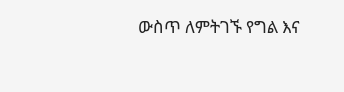ውስጥ ለምትገኙ የግል እና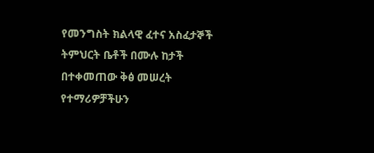የመንግስት ክልላዊ ፈተና አስፈታኞች ትምህርት ቤቶች በሙሉ ከታች በተቀመጠው ቅፅ መሠረት የተማሪዎቻችሁን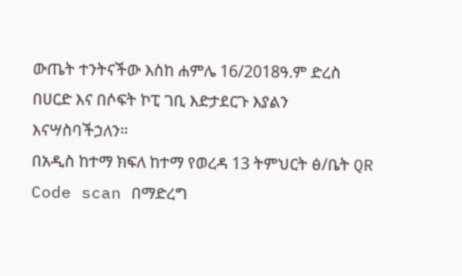ውጤት ተንትናችው እስከ ሐምሌ 16/2018ዓ.ም ድረስ በሀርድ እና በሶፍት ኮፒ ገቢ እድታደርጉ እያልን እናሣስባችኃለን።
በአዲስ ከተማ ክፍለ ከተማ የወረዳ 13 ትምህርት ፅ/ቤት QR Code scan በማድረግ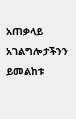አጠቃላይ አገልግሎታችንን ይመልከቱ